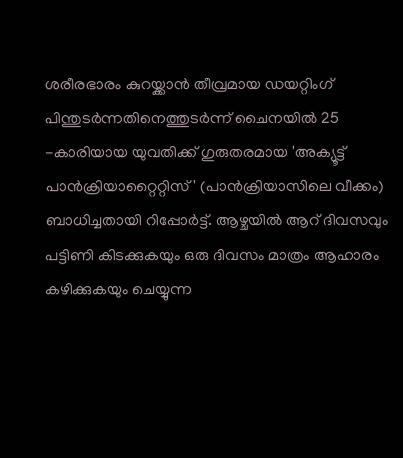ശരീരഭാരം കുറയ്ക്കാൻ തീവ്രമായ ഡയറ്റിംഗ് പിന്തുടർന്നതിനെത്തുടർന്ന് ചൈനയിൽ 25 -കാരിയായ യുവതിക്ക് ഗുരുതരമായ 'അക്യൂട്ട് പാൻക്രിയാറ്റൈറ്റിസ്' (പാൻക്രിയാസിലെ വീക്കം) ബാധിച്ചതായി റിപ്പോർട്ട്. ആഴ്ചയിൽ ആറ് ദിവസവും പട്ടിണി കിടക്കുകയും ഒരു ദിവസം മാത്രം ആഹാരം കഴിക്കുകയും ചെയ്യുന്ന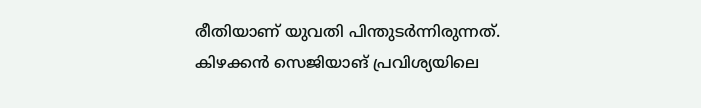രീതിയാണ് യുവതി പിന്തുടർന്നിരുന്നത്. കിഴക്കൻ സെജിയാങ് പ്രവിശ്യയിലെ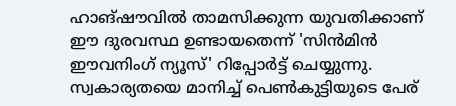ഹാങ്ഷൗവിൽ താമസിക്കുന്ന യുവതിക്കാണ് ഈ ദുരവസ്ഥ ഉണ്ടായതെന്ന് 'സിൻമിൻ ഈവനിംഗ് ന്യൂസ്' റിപ്പോർട്ട് ചെയ്യുന്നു. സ്വകാര്യതയെ മാനിച്ച് പെൺകുട്ടിയുടെ പേര്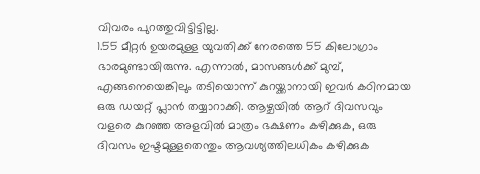വിവരം പുറത്തുവിട്ടിട്ടില്ല.
1.55 മീറ്റർ ഉയരമുള്ള യുവതിക്ക് നേരത്തെ 55 കിലോഗ്രാം ഭാരമുണ്ടായിരുന്നു. എന്നാൽ, മാസങ്ങൾക്ക് മുമ്പ്, എങ്ങനെയെങ്കിലും തടിയൊന്ന് കുറയ്ക്കാനായി ഇവർ കഠിനമായ ഒരു ഡയറ്റ് പ്ലാൻ തയ്യാറാക്കി. ആഴ്ചയിൽ ആറ് ദിവസവും വളരെ കുറഞ്ഞ അളവിൽ മാത്രം ഭക്ഷണം കഴിക്കുക, ഒരു ദിവസം ഇഷ്ടമുള്ളതെന്തും ആവശ്യത്തിലധികം കഴിക്കുക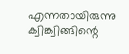എന്നതായിരുന്നു ക്വിങ്ക്വിങ്ങിന്റെ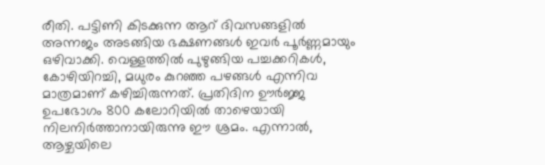രീതി. പട്ടിണി കിടക്കുന്ന ആറ് ദിവസങ്ങളിൽ അന്നജം അടങ്ങിയ ഭക്ഷണങ്ങൾ ഇവർ പൂർണ്ണമായും ഒഴിവാക്കി. വെള്ളത്തിൽ പുഴുങ്ങിയ പച്ചക്കറികൾ, കോഴിയിറച്ചി, മധുരം കുറഞ്ഞ പഴങ്ങൾ എന്നിവ മാത്രമാണ് കഴിച്ചിരുന്നത്. പ്രതിദിന ഊർജ്ജ ഉപഭോഗം 800 കലോറിയിൽ താഴെയായി നിലനിർത്താനായിരുന്നു ഈ ശ്രമം. എന്നാൽ, ആഴ്ചയിലെ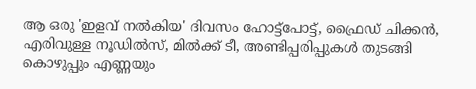ആ ഒരു 'ഇളവ് നൽകിയ' ദിവസം ഹോട്ട്പോട്ട്, ഫ്രൈഡ് ചിക്കൻ, എരിവുള്ള നൂഡിൽസ്, മിൽക്ക് ടീ, അണ്ടിപ്പരിപ്പുകൾ തുടങ്ങി കൊഴുപ്പും എണ്ണയും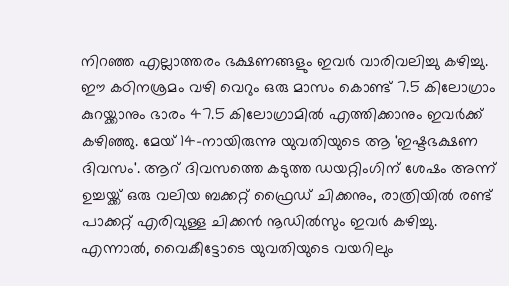നിറഞ്ഞ എല്ലാത്തരം ഭക്ഷണങ്ങളും ഇവർ വാരിവലിച്ചു കഴിച്ചു.
ഈ കഠിനശ്രമം വഴി വെറും ഒരു മാസം കൊണ്ട് 7.5 കിലോഗ്രാം കുറയ്ക്കാനും ഭാരം 47.5 കിലോഗ്രാമിൽ എത്തിക്കാനും ഇവർക്ക് കഴിഞ്ഞു. മേയ് 14-നായിരുന്നു യുവതിയുടെ ആ 'ഇഷ്ടഭക്ഷണ ദിവസം'. ആറ് ദിവസത്തെ കടുത്ത ഡയറ്റിംഗിന് ശേഷം അന്ന് ഉച്ചയ്ക്ക് ഒരു വലിയ ബക്കറ്റ് ഫ്രൈഡ് ചിക്കനും, രാത്രിയിൽ രണ്ട് പാക്കറ്റ് എരിവുള്ള ചിക്കൻ നൂഡിൽസും ഇവർ കഴിച്ചു. എന്നാൽ, വൈകീട്ടോടെ യുവതിയുടെ വയറിലും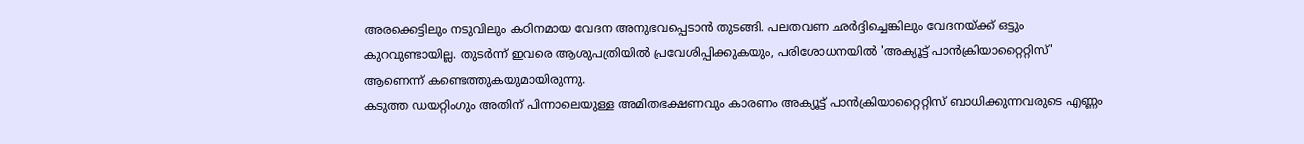അരക്കെട്ടിലും നടുവിലും കഠിനമായ വേദന അനുഭവപ്പെടാൻ തുടങ്ങി. പലതവണ ഛർദ്ദിച്ചെങ്കിലും വേദനയ്ക്ക് ഒട്ടും കുറവുണ്ടായില്ല. തുടർന്ന് ഇവരെ ആശുപത്രിയിൽ പ്രവേശിപ്പിക്കുകയും, പരിശോധനയിൽ 'അക്യൂട്ട് പാൻക്രിയാറ്റൈറ്റിസ്' ആണെന്ന് കണ്ടെത്തുകയുമായിരുന്നു.
കടുത്ത ഡയറ്റിംഗും അതിന് പിന്നാലെയുള്ള അമിതഭക്ഷണവും കാരണം അക്യൂട്ട് പാൻക്രിയാറ്റൈറ്റിസ് ബാധിക്കുന്നവരുടെ എണ്ണം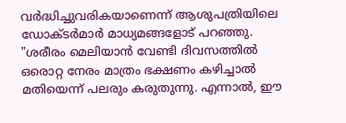വർദ്ധിച്ചുവരികയാണെന്ന് ആശുപത്രിയിലെ ഡോക്ടർമാർ മാധ്യമങ്ങളോട് പറഞ്ഞു. "ശരീരം മെലിയാൻ വേണ്ടി ദിവസത്തിൽ ഒരൊറ്റ നേരം മാത്രം ഭക്ഷണം കഴിച്ചാൽ മതിയെന്ന് പലരും കരുതുന്നു. എന്നാൽ, ഈ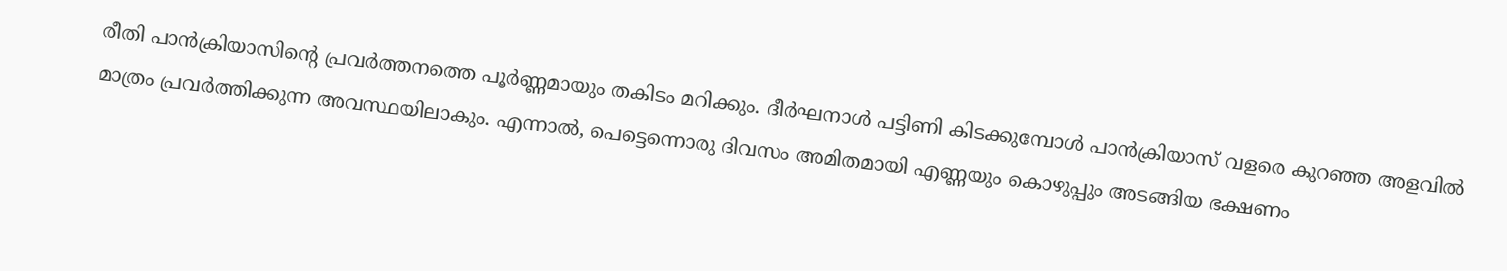രീതി പാൻക്രിയാസിന്റെ പ്രവർത്തനത്തെ പൂർണ്ണമായും തകിടം മറിക്കും. ദീർഘനാൾ പട്ടിണി കിടക്കുമ്പോൾ പാൻക്രിയാസ് വളരെ കുറഞ്ഞ അളവിൽ മാത്രം പ്രവർത്തിക്കുന്ന അവസ്ഥയിലാകും. എന്നാൽ, പെട്ടെന്നൊരു ദിവസം അമിതമായി എണ്ണയും കൊഴുപ്പും അടങ്ങിയ ഭക്ഷണം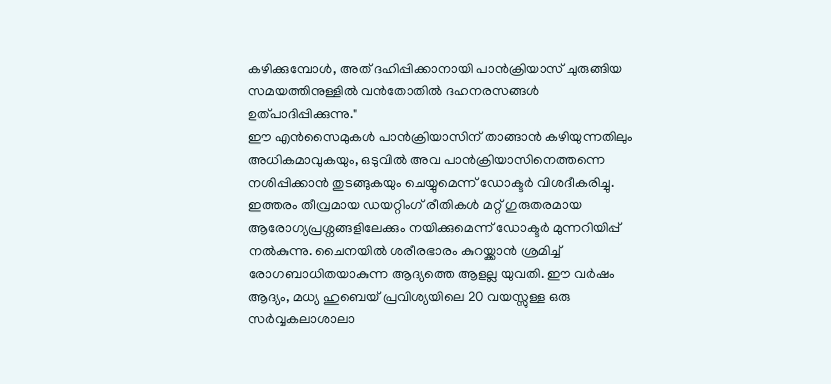കഴിക്കുമ്പോൾ, അത് ദഹിപ്പിക്കാനായി പാൻക്രിയാസ് ചുരുങ്ങിയ സമയത്തിനുള്ളിൽ വൻതോതിൽ ദഹനരസങ്ങൾ ഉത്പാദിപ്പിക്കുന്നു."
ഈ എൻസൈമുകൾ പാൻക്രിയാസിന് താങ്ങാൻ കഴിയുന്നതിലും അധികമാവുകയും, ഒടുവിൽ അവ പാൻക്രിയാസിനെത്തന്നെ നശിപ്പിക്കാൻ തുടങ്ങുകയും ചെയ്യുമെന്ന് ഡോക്ടർ വിശദീകരിച്ചു. ഇത്തരം തീവ്രമായ ഡയറ്റിംഗ് രീതികൾ മറ്റ് ഗുരുതരമായ ആരോഗ്യപ്രശ്നങ്ങളിലേക്കും നയിക്കുമെന്ന് ഡോക്ടർ മുന്നറിയിപ്പ് നൽകുന്നു. ചൈനയിൽ ശരീരഭാരം കുറയ്ക്കാൻ ശ്രമിച്ച് രോഗബാധിതയാകുന്ന ആദ്യത്തെ ആളല്ല യുവതി. ഈ വർഷം ആദ്യം, മധ്യ ഹുബെയ് പ്രവിശ്യയിലെ 20 വയസ്സുള്ള ഒരു സർവ്വകലാശാലാ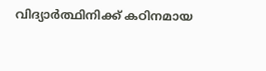വിദ്യാർത്ഥിനിക്ക് കഠിനമായ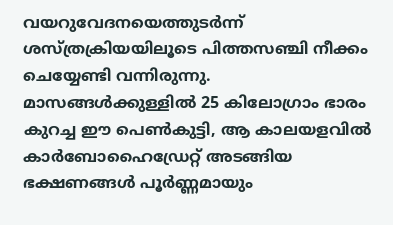വയറുവേദനയെത്തുടർന്ന് ശസ്ത്രക്രിയയിലൂടെ പിത്തസഞ്ചി നീക്കം ചെയ്യേണ്ടി വന്നിരുന്നു. മാസങ്ങൾക്കുള്ളിൽ 25 കിലോഗ്രാം ഭാരം കുറച്ച ഈ പെൺകുട്ടി, ആ കാലയളവിൽ കാർബോഹൈഡ്രേറ്റ് അടങ്ങിയ ഭക്ഷണങ്ങൾ പൂർണ്ണമായും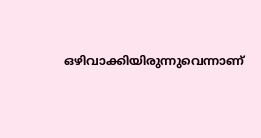ഒഴിവാക്കിയിരുന്നുവെന്നാണ്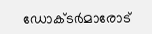ഡോക്ടർമാരോട്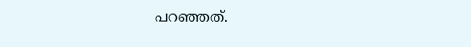പറഞ്ഞത്.